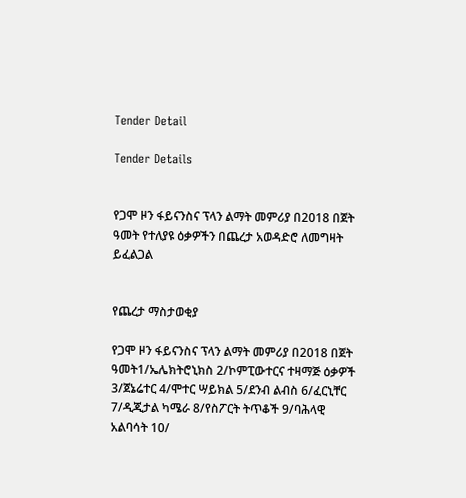Tender Detail

Tender Details


የጋሞ ዞን ፋይናንስና ፕላን ልማት መምሪያ በ2018 በጀት ዓመት የተለያዩ ዕቃዎችን በጨረታ አወዳድሮ ለመግዛት ይፈልጋል


የጨረታ ማስታወቂያ

የጋሞ ዞን ፋይናንስና ፕላን ልማት መምሪያ በ2018 በጀት ዓመት1/ኤሌክትሮኒክስ 2/ኮምፒውተርና ተዛማጅ ዕቃዎች 3/ጀኔሬተር 4/ሞተር ሣይክል 5/ደንብ ልብስ 6/ፈርኒቸር 7/ዲጂታል ካሜራ 8/የስፖርት ትጥቆች 9/ባሕላዊ አልባሳት 10/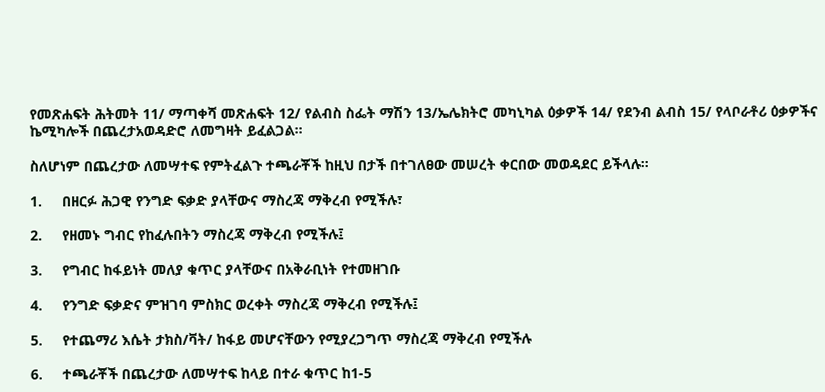የመጽሐፍት ሕትመት 11/ ማጣቀሻ መጽሐፍት 12/ የልብስ ስፌት ማሽን 13/ኤሌክትሮ መካኒካል ዕቃዎች 14/ የደንብ ልብስ 15/ የላቦራቶሪ ዕቃዎችና ኬሚካሎች በጨረታአወዳድሮ ለመግዛት ይፈልጋል።

ስለሆነም በጨረታው ለመሣተፍ የምትፈልጉ ተጫራቾች ከዚህ በታች በተገለፀው መሠረት ቀርበው መወዳደር ይችላሉ።

1.     በዘርፉ ሕጋዊ የንግድ ፍቃድ ያላቸውና ማስረጃ ማቅረብ የሚችሉ፣

2.     የዘመኑ ግብር የከፈሉበትን ማስረጃ ማቅረብ የሚችሉ፤

3.     የግብር ከፋይነት መለያ ቁጥር ያላቸውና በአቅራቢነት የተመዘገቡ

4.     የንግድ ፍቃድና ምዝገባ ምስክር ወረቀት ማስረጃ ማቅረብ የሚችሉ፤

5.     የተጨማሪ እሴት ታክስ/ቫት/ ከፋይ መሆናቸውን የሚያረጋግጥ ማስረጃ ማቅረብ የሚችሉ

6.     ተጫራቾች በጨረታው ለመሣተፍ ከላይ በተራ ቁጥር ከ1-5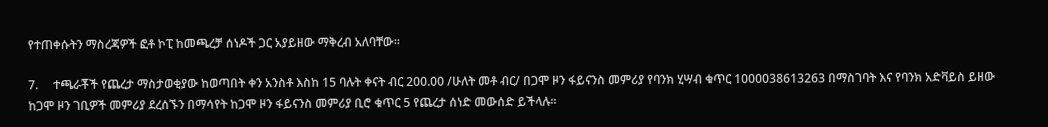የተጠቀሱትን ማስረጃዎች ፎቶ ኮፒ ከመጫረቻ ሰነዶች ጋር አያይዘው ማቅረብ አለባቸው።

7.     ተጫራቾች የጨረታ ማስታወቂያው ከወጣበት ቀን አንስቶ እስከ 15 ባሉት ቀናት ብር 200.00 /ሁለት መቶ ብር/ በጋሞ ዞን ፋይናንስ መምሪያ የባንክ ሂሣብ ቁጥር 1000038613263 በማስገባት እና የባንክ አድቫይስ ይዘው ከጋሞ ዞን ገቢዎች መምሪያ ደረሰኙን በማሳየት ከጋሞ ዞን ፋይናንስ መምሪያ ቢሮ ቁጥር 5 የጨረታ ሰነድ መውሰድ ይችላሉ።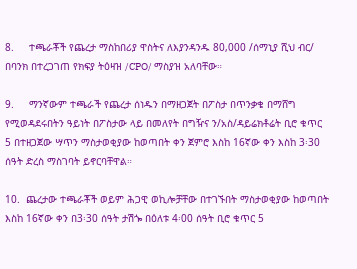8.     ተጫራቾች የጨረታ ማስከበሪያ ዋስትና ለእያንዳንዱ 80,000 /ሰማኒያ ሺህ ብር/ በባንክ በተረጋገጠ የክፍያ ትዕዛዝ /CPO/ ማስያዝ አለባቸው።

9.     ማንኛውም ተጫራች የጨረታ ሰነዱን በማዘጋጀት በፖስታ በጥንቃቄ በማሸግ የሚወዳደሩበትን ዓይነት በፖስታው ላይ በመለየት በግዥና ን/አስ/ዳይሬክቶሬት ቢሮ ቁጥር 5 በተዘጋጀው ሣጥን ማስታወቂያው ከወጣበት ቀን ጀምሮ እስከ 16ኛው ቀን እስከ 3፡30 ሰዓት ድረስ ማስገባት ይኖርባቸዋል።

10.  ጨረታው ተጫራቾች ወይም ሕጋዊ ወኪሎቻቸው በተገኙበት ማስታወቂያው ከወጣበት እስከ 16ኛው ቀን በ3፡30 ሰዓት ታሽጐ በዕለቱ 4፡00 ሰዓት ቢሮ ቁጥር 5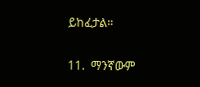ይከፈታል።

11.  ማንኛውም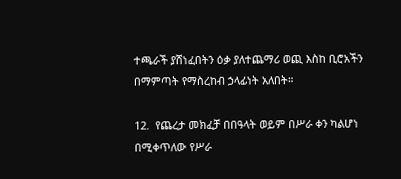ተጫራች ያሸነፈበትን ዕቃ ያለተጨማሪ ወጪ እስከ ቢሮአችን በማምጣት የማስረከብ ኃላፊነት አለበት።

12.  የጨረታ መክፈቻ በበዓላት ወይም በሥራ ቀን ካልሆነ በሚቀጥለው የሥራ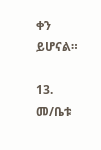ቀን ይሆናል።

13.  መ/ቤቱ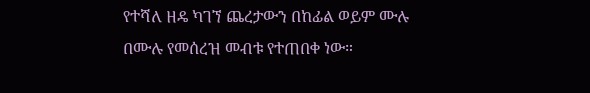የተሻለ ዘዴ ካገኘ ጨረታውን በከፊል ወይም ሙሉ በሙሉ የመሰረዝ መብቱ የተጠበቀ ነው።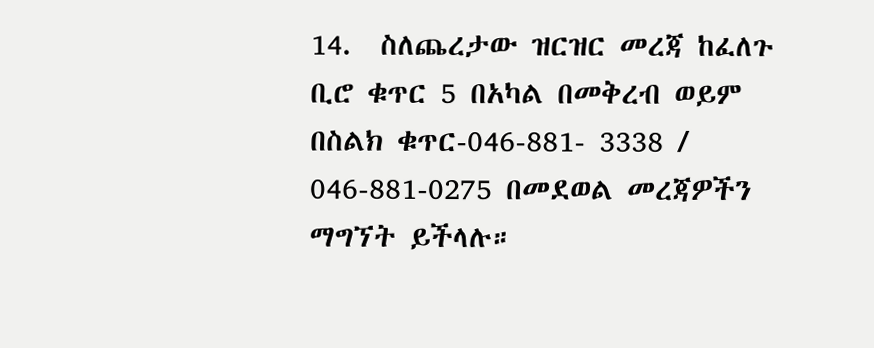14.  ስለጨረታው ዝርዝር መረጃ ከፈለጉ ቢሮ ቁጥር 5 በአካል በመቅረብ ወይም በስልክ ቁጥር-046-881- 3338 / 046-881-0275 በመደወል መረጃዎችን ማግኘት ይችላሉ።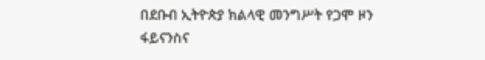በደቡብ ኢትዮጵያ ክልላዊ መንግሥት የጋሞ ዞን ፋይናንስና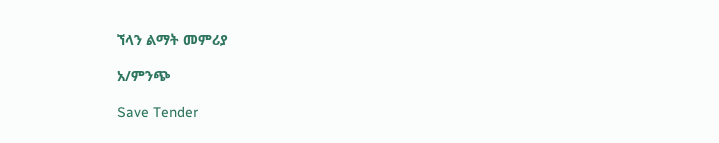ኘላን ልማት መምሪያ

አ/ምንጭ

Save Tender